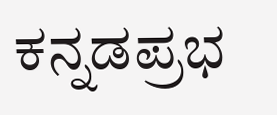ಕನ್ನಡಪ್ರಭ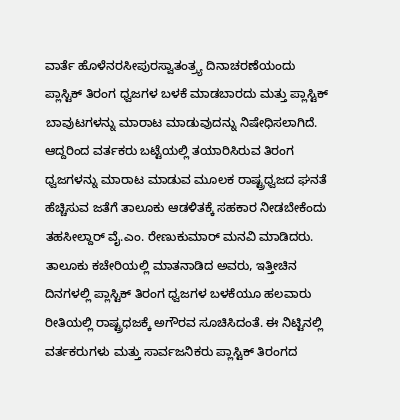ವಾರ್ತೆ ಹೊಳೆನರಸೀಪುರಸ್ವಾತಂತ್ರ್ಯ ದಿನಾಚರಣೆಯಂದು ಪ್ಲಾಸ್ಟಿಕ್ ತಿರಂಗ ಧ್ವಜಗಳ ಬಳಕೆ ಮಾಡಬಾರದು ಮತ್ತು ಪ್ಲಾಸ್ಟಿಕ್ ಬಾವುಟಗಳನ್ನು ಮಾರಾಟ ಮಾಡುವುದನ್ನು ನಿಷೇಧಿಸಲಾಗಿದೆ. ಆದ್ದರಿಂದ ವರ್ತಕರು ಬಟ್ಟೆಯಲ್ಲಿ ತಯಾರಿಸಿರುವ ತಿರಂಗ ಧ್ವಜಗಳನ್ನು ಮಾರಾಟ ಮಾಡುವ ಮೂಲಕ ರಾಷ್ಟ್ರಧ್ವಜದ ಘನತೆ ಹೆಚ್ಚಿಸುವ ಜತೆಗೆ ತಾಲೂಕು ಆಡಳಿತಕ್ಕೆ ಸಹಕಾರ ನೀಡಬೇಕೆಂದು ತಹಸೀಲ್ದಾರ್ ವೈ.ಎಂ. ರೇಣುಕುಮಾರ್ ಮನವಿ ಮಾಡಿದರು. ತಾಲೂಕು ಕಚೇರಿಯಲ್ಲಿ ಮಾತನಾಡಿದ ಅವರು, ಇತ್ತೀಚಿನ ದಿನಗಳಲ್ಲಿ ಪ್ಲಾಸ್ಟಿಕ್ ತಿರಂಗ ಧ್ವಜಗಳ ಬಳಕೆಯೂ ಹಲವಾರು ರೀತಿಯಲ್ಲಿ ರಾಷ್ಟ್ರಧಜಕ್ಕೆ ಅಗೌರವ ಸೂಚಿಸಿದಂತೆ. ಈ ನಿಟ್ಟಿನಲ್ಲಿ ವರ್ತಕರುಗಳು ಮತ್ತು ಸಾರ್ವಜನಿಕರು ಪ್ಲಾಸ್ಟಿಕ್ ತಿರಂಗದ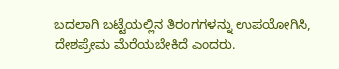ಬದಲಾಗಿ ಬಟ್ಟೆಯಲ್ಲಿನ ತಿರಂಗಗಳನ್ನು ಉಪಯೋಗಿಸಿ, ದೇಶಪ್ರೇಮ ಮೆರೆಯಬೇಕಿದೆ ಎಂದರು.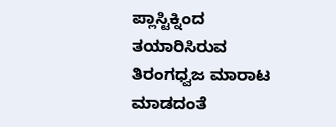ಪ್ಲಾಸ್ಟಿಕ್ನಿಂದ ತಯಾರಿಸಿರುವ ತಿರಂಗಧ್ವಜ ಮಾರಾಟ ಮಾಡದಂತೆ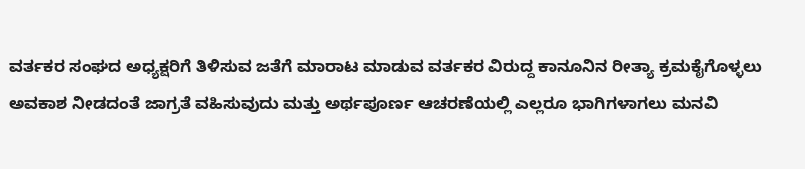ವರ್ತಕರ ಸಂಘದ ಅಧ್ಯಕ್ಷರಿಗೆ ತಿಳಿಸುವ ಜತೆಗೆ ಮಾರಾಟ ಮಾಡುವ ವರ್ತಕರ ವಿರುದ್ದ ಕಾನೂನಿನ ರೀತ್ಯಾ ಕ್ರಮಕೈಗೊಳ್ಳಲು ಅವಕಾಶ ನೀಡದಂತೆ ಜಾಗ್ರತೆ ವಹಿಸುವುದು ಮತ್ತು ಅರ್ಥಪೂರ್ಣ ಆಚರಣೆಯಲ್ಲಿ ಎಲ್ಲರೂ ಭಾಗಿಗಳಾಗಲು ಮನವಿ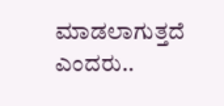ಮಾಡಲಾಗುತ್ತದೆ ಎಂದರು..